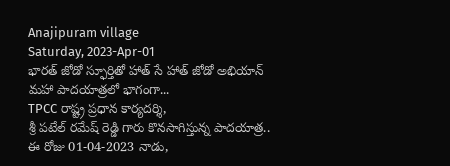Anajipuram village
Saturday, 2023-Apr-01
భారత్ జోడో స్ఫూర్తితో హాత్ సే హాత్ జోడో అభియాన్ మహా పాదయాత్రలో భాగంగా...
TPCC రాష్ట్ర ప్రధాన కార్యదర్శి,
శ్రీ పటేల్ రమేష్ రెడ్డి గారు కొనసాగిస్తున్న పాదయాత్ర..
ఈ రోజు 01-04-2023 నాడు,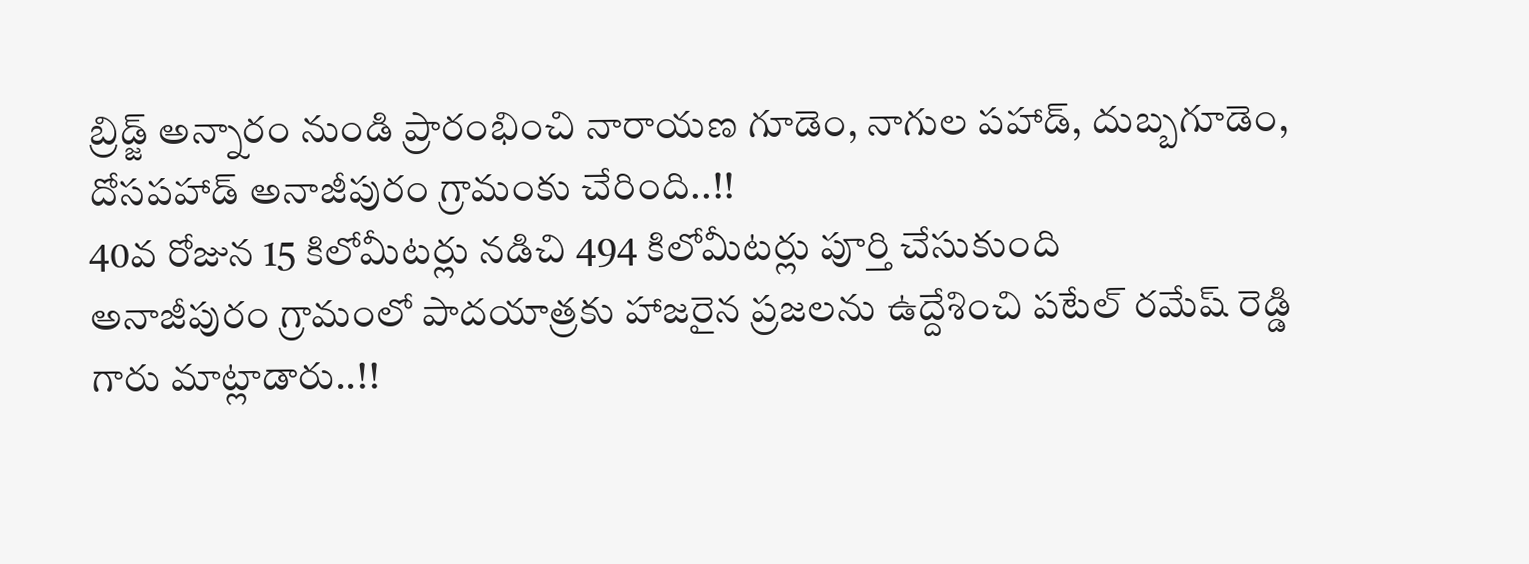బ్రిడ్జ్ అన్నారం నుండి ప్రారంభించి నారాయణ గూడెం, నాగుల పహాడ్, దుబ్బగూడెం, దోసపహాడ్ అనాజీపురం గ్రామంకు చేరింది..!!
40వ రోజున 15 కిలోమీటర్లు నడిచి 494 కిలోమీటర్లు పూర్తి చేసుకుంది
అనాజీపురం గ్రామంలో పాదయాత్రకు హాజరైన ప్రజలను ఉద్దేశించి పటేల్ రమేష్ రెడ్డి గారు మాట్లాడారు..!!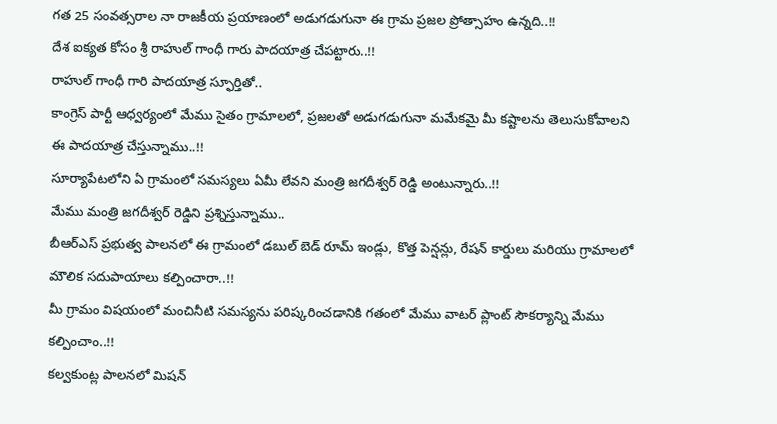గత 25 సంవత్సరాల నా రాజకీయ ప్రయాణంలో అడుగడుగునా ఈ గ్రామ ప్రజల ప్రోత్సాహం ఉన్నది..!!
దేశ ఐక్యత కోసం శ్రీ రాహుల్ గాంధీ గారు పాదయాత్ర చేపట్టారు..!!
రాహుల్ గాంధీ గారి పాదయాత్ర స్ఫూర్తితో..
కాంగ్రెస్ పార్టీ ఆధ్వర్యంలో మేము సైతం గ్రామాలలో, ప్రజలతో అడుగడుగునా మమేకమై మీ కష్టాలను తెలుసుకోవాలని ఈ పాదయాత్ర చేస్తున్నాము..!!
సూర్యాపేటలోని ఏ గ్రామంలో సమస్యలు ఏమీ లేవని మంత్రి జగదీశ్వర్ రెడ్డి అంటున్నారు..!!
మేము మంత్రి జగదీశ్వర్ రెడ్డిని ప్రశ్నిస్తున్నాము..
బీఆర్ఎస్ ప్రభుత్వ పాలనలో ఈ గ్రామంలో డబుల్ బెడ్ రూమ్ ఇండ్లు, కొత్త పెన్షన్లు, రేషన్ కార్డులు మరియు గ్రామాలలో మౌలిక సదుపాయాలు కల్పించారా..!!
మీ గ్రామం విషయంలో మంచినీటి సమస్యను పరిష్కరించడానికి గతంలో మేము వాటర్ ప్లాంట్ సౌకర్యాన్ని మేము కల్పించాం..!!
కల్వకుంట్ల పాలనలో మిషన్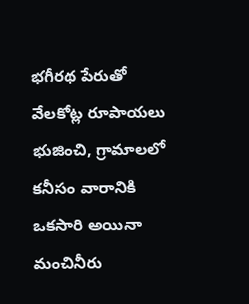భగీరథ పేరుతో వేలకోట్ల రూపాయలు భుజించి, గ్రామాలలో కనీసం వారానికి ఒకసారి అయినా మంచినీరు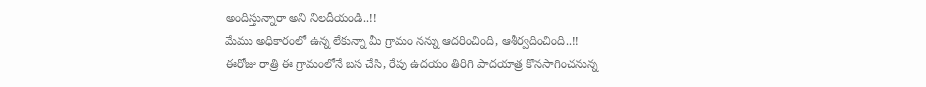అందిస్తున్నారా అని నిలదీయండి..!!
మేము అధికారంలో ఉన్న లేకున్నా మీ గ్రామం నన్ను ఆదరించింది, ఆశీర్వదించింది..!!
ఈరోజు రాత్రి ఈ గ్రామంలోనే బస చేసి, రేపు ఉదయం తిరిగి పాదయాత్ర కొనసాగించనున్న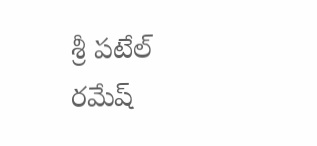శ్రీ పటేల్ రమేష్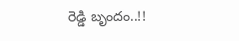రెడ్డి బృందం..!!